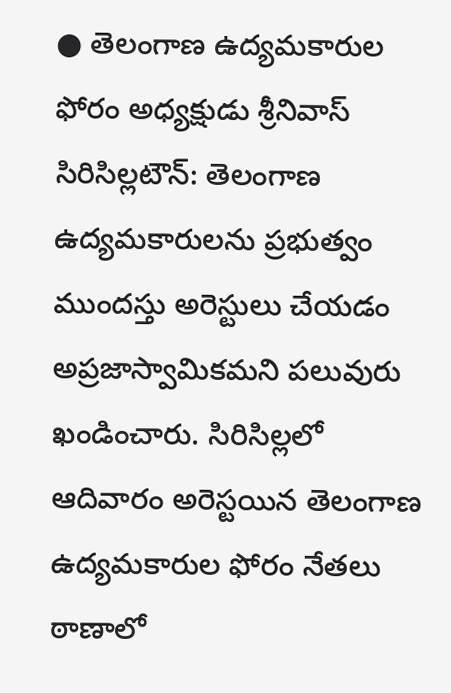● తెలంగాణ ఉద్యమకారుల ఫోరం అధ్యక్షుడు శ్రీనివాస్
సిరిసిల్లటౌన్: తెలంగాణ ఉద్యమకారులను ప్రభుత్వం ముందస్తు అరెస్టులు చేయడం అప్రజాస్వామికమని పలువురు ఖండించారు. సిరిసిల్లలో ఆదివారం అరెస్టయిన తెలంగాణ ఉద్యమకారుల ఫోరం నేతలు ఠాణాలో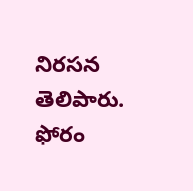నిరసన తెలిపారు. ఫోరం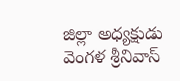జిల్లా అధ్యక్షుడు వెంగళ శ్రీనివాస్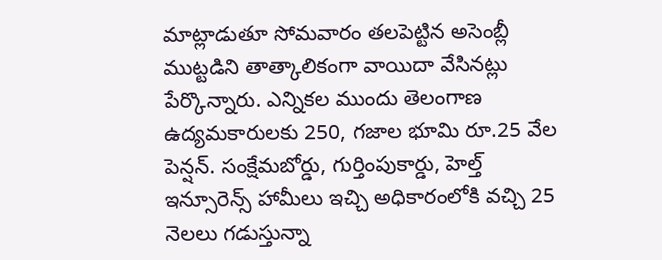మాట్లాడుతూ సోమవారం తలపెట్టిన అసెంబ్లీ ముట్టడిని తాత్కాలికంగా వాయిదా వేసినట్లు పేర్కొన్నారు. ఎన్నికల ముందు తెలంగాణ ఉద్యమకారులకు 250, గజాల భూమి రూ.25 వేల పెన్షన్. సంక్షేమబోర్డు, గుర్తింపుకార్డు, హెల్త్ ఇన్సూరెన్స్ హామీలు ఇచ్చి అధికారంలోకి వచ్చి 25 నెలలు గడుస్తున్నా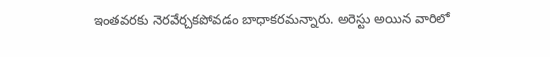ఇంతవరకు నెరవేర్చకపోవడం బాధాకరమన్నారు. అరెస్టు అయిన వారిలో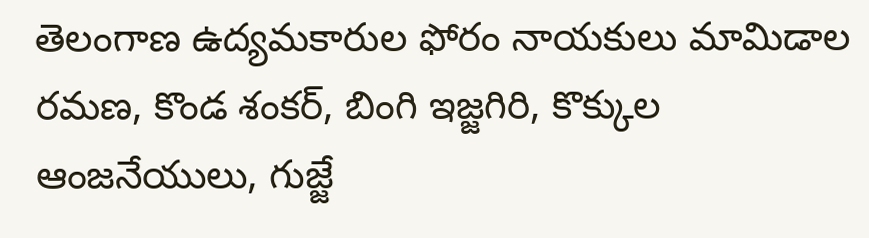తెలంగాణ ఉద్యమకారుల ఫోరం నాయకులు మామిడాల రమణ, కొండ శంకర్, బింగి ఇజ్జగిరి, కొక్కుల ఆంజనేయులు, గుజ్జే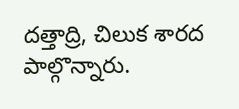దత్తాద్రి, చిలుక శారద పాల్గొన్నారు.